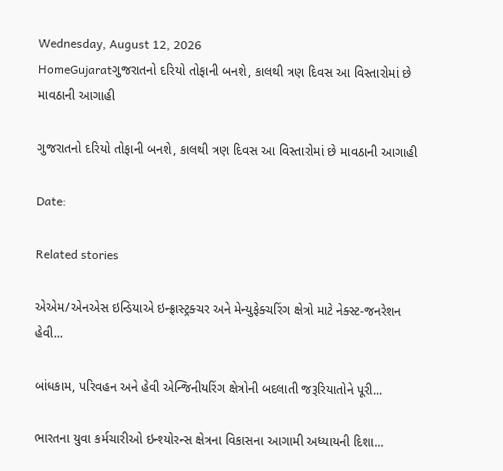Wednesday, August 12, 2026
HomeGujaratગુજરાતનો દરિયો તોફાની બનશે, કાલથી ત્રણ દિવસ આ વિસ્તારોમાં છે માવઠાની આગાહી

ગુજરાતનો દરિયો તોફાની બનશે, કાલથી ત્રણ દિવસ આ વિસ્તારોમાં છે માવઠાની આગાહી

Date:

Related stories

એએમ/એનએસ ઇન્ડિયાએ ઇન્ફ્રાસ્ટ્રક્ચર અને મેન્યુફેક્ચરિંગ ક્ષેત્રો માટે નેક્સ્ટ-જનરેશન હેવી...

બાંધકામ, પરિવહન અને હેવી એન્જિનીયરિંગ ક્ષેત્રોની બદલાતી જરૂરિયાતોને પૂરી...

ભારતના યુવા કર્મચારીઓ ઇન્શ્યોરન્સ ક્ષેત્રના વિકાસના આગામી અધ્યાયની દિશા...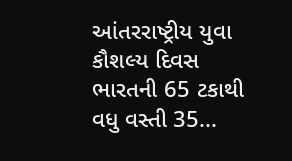આંતરરાષ્ટ્રીય યુવા કૌશલ્ય દિવસ ભારતની 65 ટકાથી વધુ વસ્તી 35...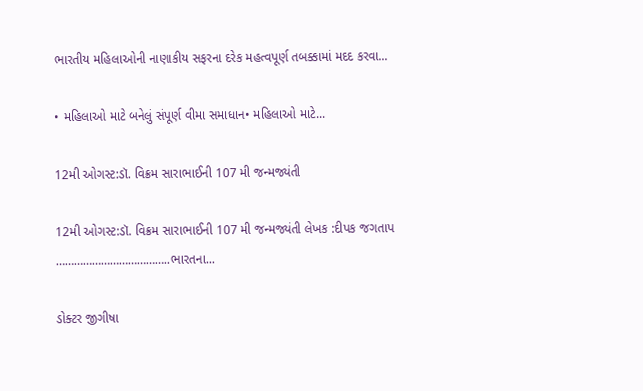ભારતીય મહિલાઓની નાણાકીય સફરના દરેક મહત્વપૂર્ણ તબક્કામાં મદદ કરવા...

• મહિલાઓ માટે બનેલું સંપૂર્ણ વીમા સમાધાન• મહિલાઓ માટે...

12મી ઓગસ્ટ:ડૉ. વિક્રમ સારાભાઈની 107 મી જન્મજ્યંતી

12મી ઓગસ્ટ:ડૉ. વિક્રમ સારાભાઈની 107 મી જન્મજ્યંતી લેખક :દીપક જગતાપ ………………………………..ભારતના...

ડોક્ટર જીગીષા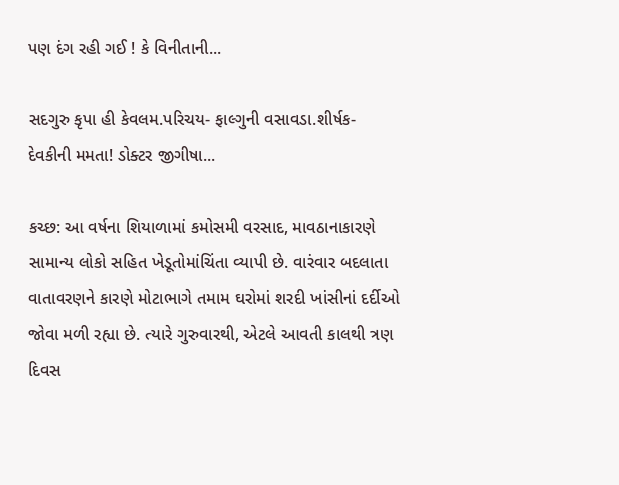પણ દંગ રહી ગઈ ! કે વિનીતાની...

સદગુરુ કૃપા હી કેવલમ.પરિચય- ફાલ્ગુની વસાવડા.શીર્ષક- દેવકીની મમતા! ડોક્ટર જીગીષા...

કચ્છ: આ વર્ષના શિયાળામાં કમોસમી વરસાદ, માવઠાનાકારણે સામાન્ય લોકો સહિત ખેડૂતોમાંચિંતા વ્યાપી છે. વારંવાર બદલાતા વાતાવરણને કારણે મોટાભાગે તમામ ઘરોમાં શરદી ખાંસીનાં દર્દીઓ જોવા મળી રહ્યા છે. ત્યારે ગુરુવારથી, એટલે આવતી કાલથી ત્રણ દિવસ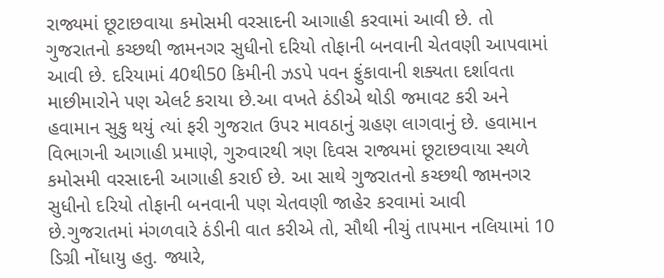રાજ્યમાં છૂટાછવાયા કમોસમી વરસાદની આગાહી કરવામાં આવી છે. તો ગુજરાતનો કચ્છથી જામનગર સુધીનો દરિયો તોફાની બનવાની ચેતવણી આપવામાં આવી છે. દરિયામાં 40થી50 કિમીની ઝડપે પવન ફુંકાવાની શક્યતા દર્શાવતા માછીમારોને પણ એલર્ટ કરાયા છે.આ વખતે ઠંડીએ થોડી જમાવટ કરી અને હવામાન સુકુ થયું ત્યાં ફરી ગુજરાત ઉપર માવઠાનું ગ્રહણ લાગવાનું છે. હવામાન વિભાગની આગાહી પ્રમાણે, ગુરુવારથી ત્રણ દિવસ રાજ્યમાં છૂટાછવાયા સ્થળે કમોસમી વરસાદની આગાહી કરાઈ છે. આ સાથે ગુજરાતનો કચ્છથી જામનગર સુધીનો દરિયો તોફાની બનવાની પણ ચેતવણી જાહેર કરવામાં આવી છે.ગુજરાતમાં મંગળવારે ઠંડીની વાત કરીએ તો, સૌથી નીચું તાપમાન નલિયામાં 10 ડિગ્રી નોંધાયુ હતુ. જ્યારે,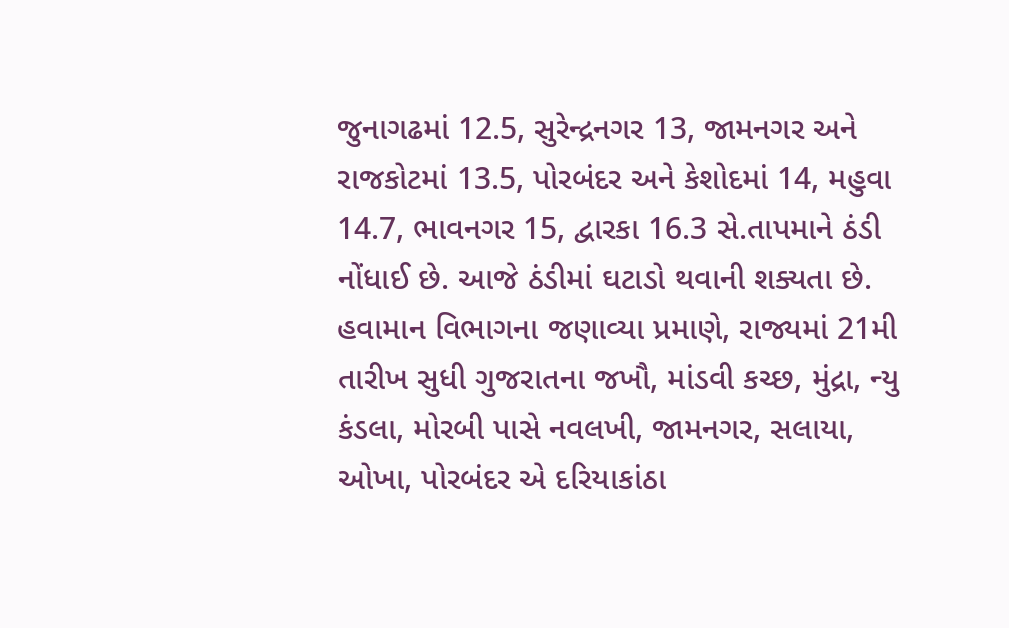જુનાગઢમાં 12.5, સુરેન્દ્રનગર 13, જામનગર અને રાજકોટમાં 13.5, પોરબંદર અને કેશોદમાં 14, મહુવા 14.7, ભાવનગર 15, દ્વારકા 16.3 સે.તાપમાને ઠંડી નોંધાઈ છે. આજે ઠંડીમાં ઘટાડો થવાની શક્યતા છે. હવામાન વિભાગના જણાવ્યા પ્રમાણે, રાજ્યમાં 21મી તારીખ સુધી ગુજરાતના જખૌ, માંડવી કચ્છ, મુંદ્રા, ન્યુ કંડલા, મોરબી પાસે નવલખી, જામનગર, સલાયા, ઓખા, પોરબંદર એ દરિયાકાંઠા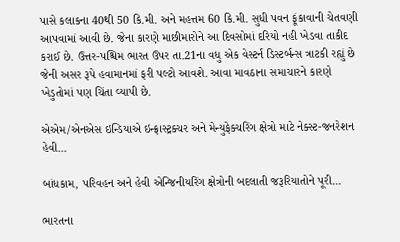પાસે કલાકના 40થી 50 કિ.મી. અને મહત્તમ 60 કિ.મી. સુધી પવન ફૂંકાવાની ચેતવણી આપવામાં આવી છે. જેના કારણે માછીમારોને આ દિવસોમાં દરિયો નહી ખેડવા તાકીદ કરાઈ છે. ઉત્તર-પશ્ચિમ ભારત ઉપર તા.21ના વધુ એક વેસ્ટર્ન ડિસ્ટર્બન્સ ત્રાટકી રહ્યું છે જેની અસર રૂપે હવામાનમાં ફરી પલ્ટો આવશે. આવા માવઠાના સમાચારને કારણે ખેડુતોમાં પણ ચિંતા વ્યાપી છે.

એએમ/એનએસ ઇન્ડિયાએ ઇન્ફ્રાસ્ટ્રક્ચર અને મેન્યુફેક્ચરિંગ ક્ષેત્રો માટે નેક્સ્ટ-જનરેશન હેવી...

બાંધકામ, પરિવહન અને હેવી એન્જિનીયરિંગ ક્ષેત્રોની બદલાતી જરૂરિયાતોને પૂરી...

ભારતના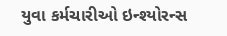યુવા કર્મચારીઓ ઇન્શ્યોરન્સ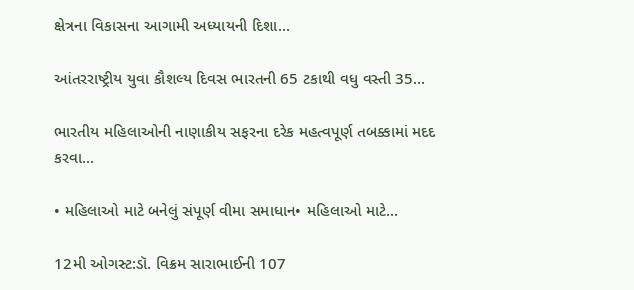ક્ષેત્રના વિકાસના આગામી અધ્યાયની દિશા...

આંતરરાષ્ટ્રીય યુવા કૌશલ્ય દિવસ ભારતની 65 ટકાથી વધુ વસ્તી 35...

ભારતીય મહિલાઓની નાણાકીય સફરના દરેક મહત્વપૂર્ણ તબક્કામાં મદદ કરવા...

• મહિલાઓ માટે બનેલું સંપૂર્ણ વીમા સમાધાન• મહિલાઓ માટે...

12મી ઓગસ્ટ:ડૉ. વિક્રમ સારાભાઈની 107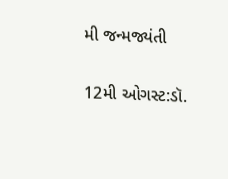મી જન્મજ્યંતી

12મી ઓગસ્ટ:ડૉ.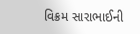વિક્રમ સારાભાઈની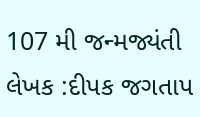107 મી જન્મજ્યંતી લેખક :દીપક જગતાપ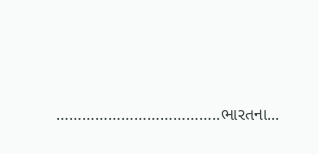………………………………..ભારતના...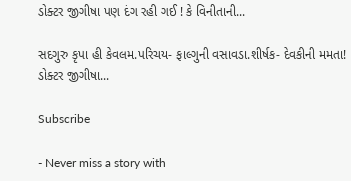ડોક્ટર જીગીષા પણ દંગ રહી ગઈ ! કે વિનીતાની...

સદગુરુ કૃપા હી કેવલમ.પરિચય- ફાલ્ગુની વસાવડા.શીર્ષક- દેવકીની મમતા! ડોક્ટર જીગીષા...

Subscribe

- Never miss a story with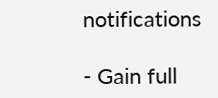notifications

- Gain full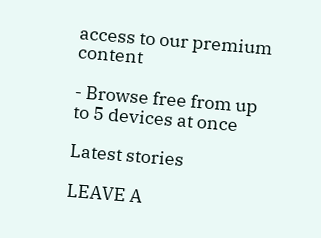access to our premium content

- Browse free from up to 5 devices at once

Latest stories

LEAVE A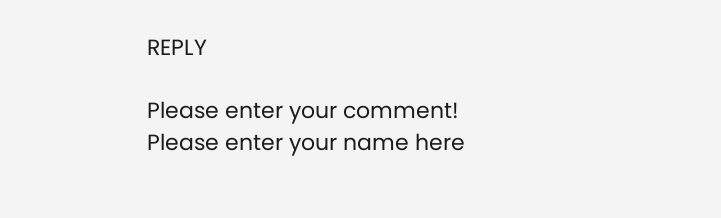REPLY

Please enter your comment!
Please enter your name here